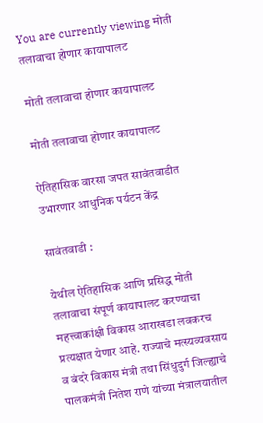You are currently viewing मोती तलावाचा होणार कायापालट

मोती तलावाचा होणार कायापालट

मोती तलावाचा होणार कायापालट

ऐतिहासिक वारसा जपत सावंतवाडीत उभारणार आधुनिक पर्यटन केंद्र

सावंतवाडी :

येथील ऐतिहासिक आणि प्रसिद्ध मोती तलावाचा संपूर्ण कायापालट करण्याचा महत्त्वाकांक्षी विकास आराखडा लवकरच प्रत्यक्षात येणार आहे. राज्याचे मत्स्यव्यवसाय व बंदरे विकास मंत्री तथा सिंधुदुर्ग जिल्ह्याचे पालकमंत्री नितेश राणे यांच्या मंत्रालयातील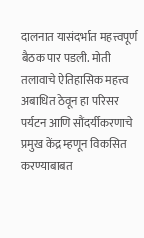दालनात यासंदर्भात महत्त्वपूर्ण बैठक पार पडली. मोती तलावाचे ऐतिहासिक महत्त्व अबाधित ठेवून हा परिसर पर्यटन आणि सौंदर्यीकरणाचे प्रमुख केंद्र म्हणून विकसित करण्याबाबत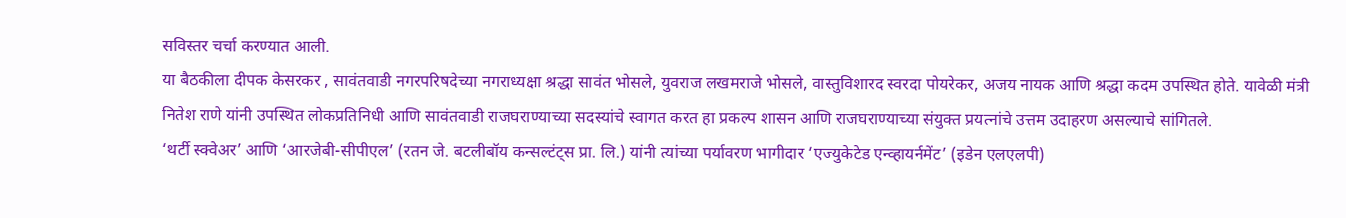सविस्तर चर्चा करण्यात आली.
या बैठकीला दीपक केसरकर , सावंतवाडी नगरपरिषदेच्या नगराध्यक्षा श्रद्धा सावंत भोसले, युवराज लखमराजे भोसले, वास्तुविशारद स्वरदा पोयरेकर, अजय नायक आणि श्रद्धा कदम उपस्थित होते. यावेळी मंत्री नितेश राणे यांनी उपस्थित लोकप्रतिनिधी आणि सावंतवाडी राजघराण्याच्या सदस्यांचे स्वागत करत हा प्रकल्प शासन आणि राजघराण्याच्या संयुक्त प्रयत्नांचे उत्तम उदाहरण असल्याचे सांगितले.
‘थर्टी स्क्वेअर’ आणि ‘आरजेबी-सीपीएल’ (रतन जे. बटलीबॉय कन्सल्टंट्स प्रा. लि.) यांनी त्यांच्या पर्यावरण भागीदार ‘एज्युकेटेड एन्व्हायर्नमेंट’ (इडेन एलएलपी)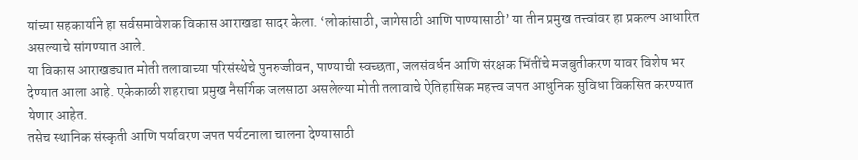यांच्या सहकार्याने हा सर्वसमावेशक विकास आराखडा सादर केला. ‘लोकांसाठी, जागेसाठी आणि पाण्यासाठी’ या तीन प्रमुख तत्त्वांवर हा प्रकल्प आधारित असल्याचे सांगण्यात आले.
या विकास आराखड्यात मोती तलावाच्या परिसंस्थेचे पुनरुज्जीवन, पाण्याची स्वच्छता, जलसंवर्धन आणि संरक्षक भिंतींचे मजबुतीकरण यावर विशेष भर देण्यात आला आहे. एकेकाळी शहराचा प्रमुख नैसर्गिक जलसाठा असलेल्या मोती तलावाचे ऐतिहासिक महत्त्व जपत आधुनिक सुविधा विकसित करण्यात येणार आहेत.
तसेच स्थानिक संस्कृती आणि पर्यावरण जपत पर्यटनाला चालना देण्यासाठी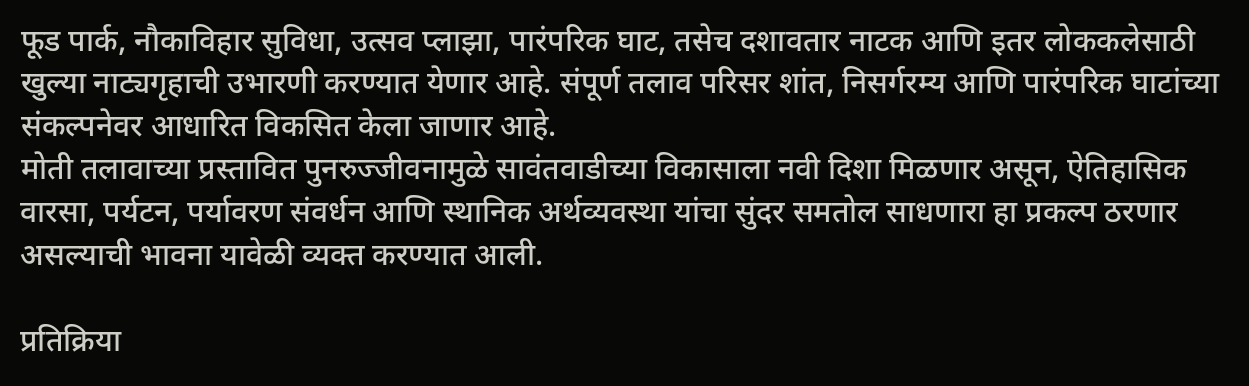फूड पार्क, नौकाविहार सुविधा, उत्सव प्लाझा, पारंपरिक घाट, तसेच दशावतार नाटक आणि इतर लोककलेसाठी खुल्या नाट्यगृहाची उभारणी करण्यात येणार आहे. संपूर्ण तलाव परिसर शांत, निसर्गरम्य आणि पारंपरिक घाटांच्या संकल्पनेवर आधारित विकसित केला जाणार आहे.
मोती तलावाच्या प्रस्तावित पुनरुज्जीवनामुळे सावंतवाडीच्या विकासाला नवी दिशा मिळणार असून, ऐतिहासिक वारसा, पर्यटन, पर्यावरण संवर्धन आणि स्थानिक अर्थव्यवस्था यांचा सुंदर समतोल साधणारा हा प्रकल्प ठरणार असल्याची भावना यावेळी व्यक्त करण्यात आली.

प्रतिक्रिया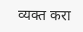व्यक्त करा